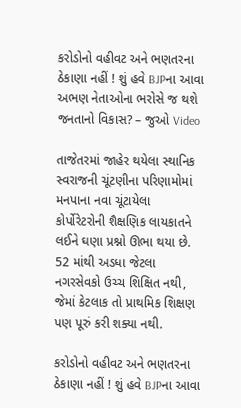કરોડોનો વહીવટ અને ભણતરના ઠેકાણા નહીં ! શું હવે BJPના આવા અભણ નેતાઓના ભરોસે જ થશે જનતાનો વિકાસ? – જુઓ Video

તાજેતરમાં જાહેર થયેલા સ્થાનિક સ્વરાજની ચૂંટણીના પરિણામોમાં મનપાના નવા ચૂંટાયેલા કોર્પોરેટરોની શૈક્ષણિક લાયકાતને લઈને ઘણા પ્રશ્નો ઊભા થયા છે. 52 માંથી અડધા જેટલા નગરસેવકો ઉચ્ચ શિક્ષિત નથી, જેમાં કેટલાક તો પ્રાથમિક શિક્ષણ પણ પૂરું કરી શક્યા નથી.

કરોડોનો વહીવટ અને ભણતરના ઠેકાણા નહીં ! શું હવે BJPના આવા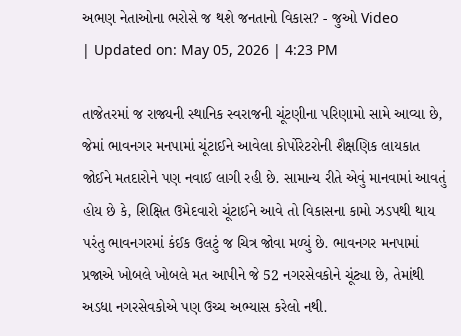અભણ નેતાઓના ભરોસે જ થશે જનતાનો વિકાસ? - જુઓ Video
| Updated on: May 05, 2026 | 4:23 PM

તાજેતરમાં જ રાજ્યની સ્થાનિક સ્વરાજની ચૂંટણીના પરિણામો સામે આવ્યા છે, જેમાં ભાવનગર મનપામાં ચૂંટાઈને આવેલા કોર્પોરેટરોની શૈક્ષણિક લાયકાત જોઈને મતદારોને પણ નવાઈ લાગી રહી છે. સામાન્ય રીતે એવું માનવામાં આવતું હોય છે કે, શિક્ષિત ઉમેદવારો ચૂંટાઈને આવે તો વિકાસના કામો ઝડપથી થાય પરંતુ ભાવનગરમાં કંઈક ઉલટું જ ચિત્ર જોવા મળ્યું છે. ભાવનગર મનપામાં પ્રજાએ ખોબલે ખોબલે મત આપીને જે 52 નગરસેવકોને ચૂંટ્યા છે, તેમાંથી અડધા નગરસેવકોએ પણ ઉચ્ચ અભ્યાસ કરેલો નથી.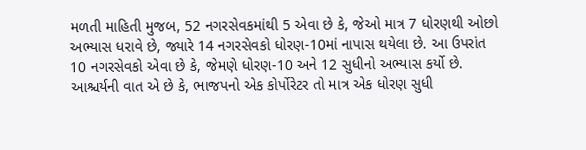મળતી માહિતી મુજબ, 52 નગરસેવકમાંથી 5 એવા છે કે, જેઓ માત્ર 7 ધોરણથી ઓછો અભ્યાસ ધરાવે છે, જ્યારે 14 નગરસેવકો ધોરણ-10માં નાપાસ થયેલા છે. આ ઉપરાંત 10 નગરસેવકો એવા છે કે, જેમણે ધોરણ-10 અને 12 સુધીનો અભ્યાસ કર્યો છે. આશ્ચર્યની વાત એ છે કે, ભાજપનો એક કોર્પોરેટર તો માત્ર એક ધોરણ સુધી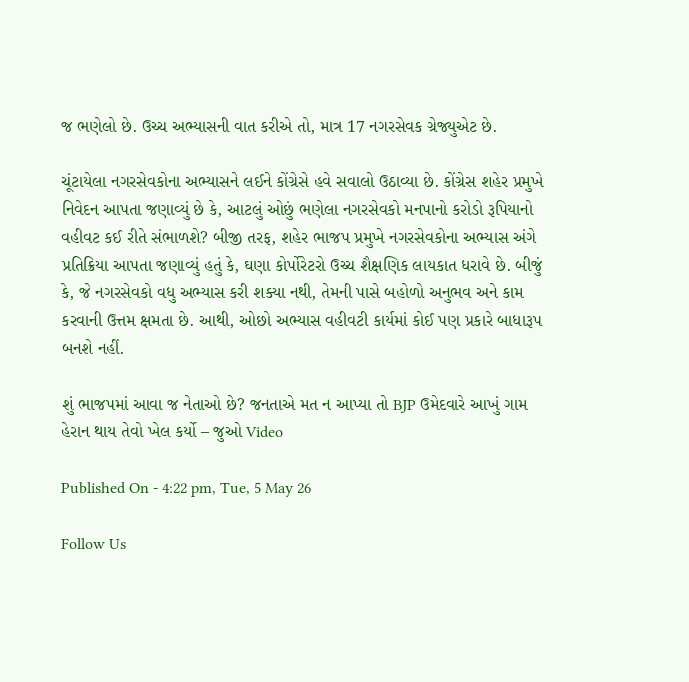જ ભણેલો છે. ઉચ્ચ અભ્યાસની વાત કરીએ તો, માત્ર 17 નગરસેવક ગ્રેજ્યુએટ છે.

ચૂંટાયેલા નગરસેવકોના અભ્યાસને લઈને કોંગ્રેસે હવે સવાલો ઉઠાવ્યા છે. કોંગ્રેસ શહેર પ્રમુખે નિવેદન આપતા જણાવ્યું છે કે, આટલું ઓછું ભણેલા નગરસેવકો મનપાનો કરોડો રૂપિયાનો વહીવટ કઈ રીતે સંભાળશે? બીજી તરફ, શહેર ભાજપ પ્રમુખે નગરસેવકોના અભ્યાસ અંગે પ્રતિક્રિયા આપતા જણાવ્યું હતું કે, ઘણા કોર્પોરેટરો ઉચ્ચ શૈક્ષણિક લાયકાત ધરાવે છે. બીજું કે, જે નગરસેવકો વધુ અભ્યાસ કરી શક્યા નથી, તેમની પાસે બહોળો અનુભવ અને કામ કરવાની ઉત્તમ ક્ષમતા છે. આથી, ઓછો અભ્યાસ વહીવટી કાર્યમાં કોઈ પણ પ્રકારે બાધારૂપ બનશે નહીં.

શું ભાજપમાં આવા જ નેતાઓ છે? જનતાએ મત ન આપ્યા તો BJP ઉમેદવારે આખું ગામ હેરાન થાય તેવો ખેલ કર્યો – જુઓ Video

Published On - 4:22 pm, Tue, 5 May 26

Follow Us